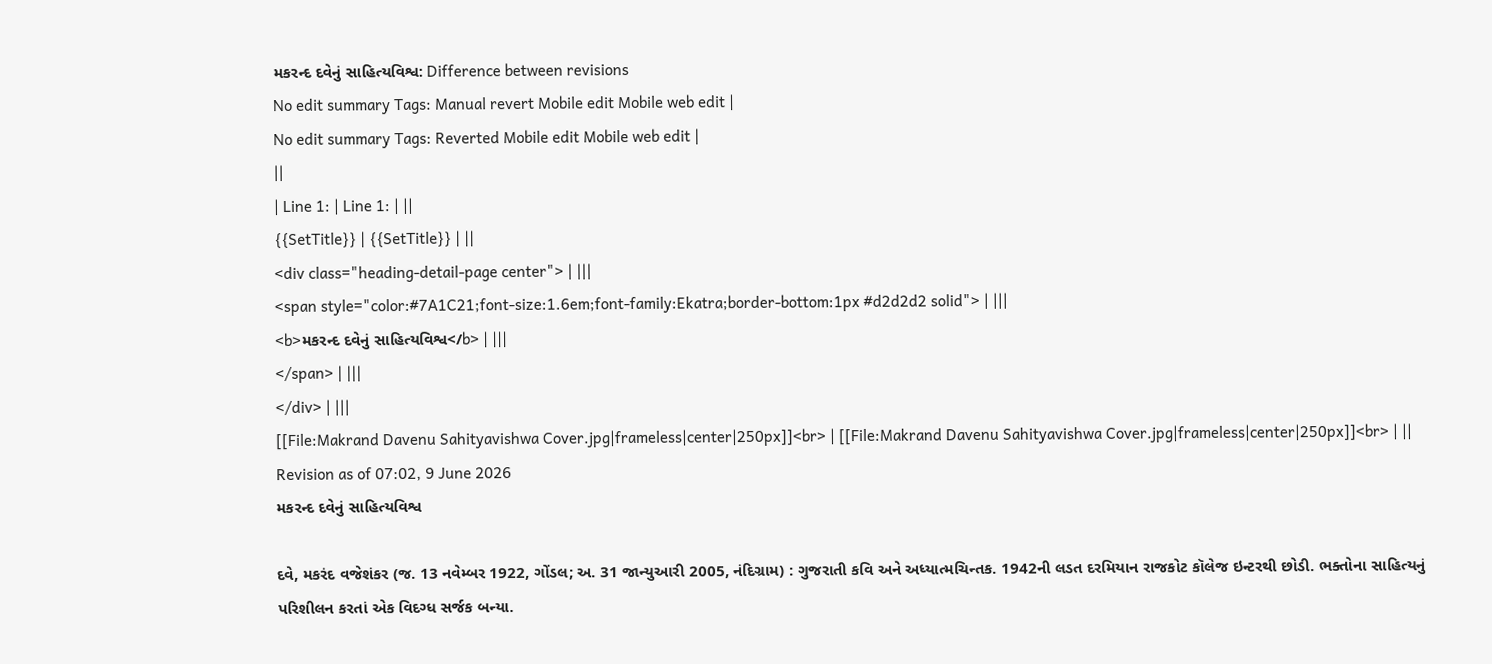મકરન્દ દવેનું સાહિત્યવિશ્વ: Difference between revisions
No edit summary Tags: Manual revert Mobile edit Mobile web edit |
No edit summary Tags: Reverted Mobile edit Mobile web edit |
||
| Line 1: | Line 1: | ||
{{SetTitle}} | {{SetTitle}} | ||
<div class="heading-detail-page center"> | |||
<span style="color:#7A1C21;font-size:1.6em;font-family:Ekatra;border-bottom:1px #d2d2d2 solid"> | |||
<b>મકરન્દ દવેનું સાહિત્યવિશ્વ</b> | |||
</span> | |||
</div> | |||
[[File:Makrand Davenu Sahityavishwa Cover.jpg|frameless|center|250px]]<br> | [[File:Makrand Davenu Sahityavishwa Cover.jpg|frameless|center|250px]]<br> | ||
Revision as of 07:02, 9 June 2026
મકરન્દ દવેનું સાહિત્યવિશ્વ

દવે, મકરંદ વજેશંકર (જ. 13 નવેમ્બર 1922, ગોંડલ; અ. 31 જાન્યુઆરી 2005, નંદિગ્રામ) : ગુજરાતી કવિ અને અધ્યાત્મચિન્તક. 1942ની લડત દરમિયાન રાજકોટ કૉલેજ ઇન્ટરથી છોડી. ભક્તોના સાહિત્યનું પરિશીલન કરતાં એક વિદગ્ધ સર્જક બન્યા.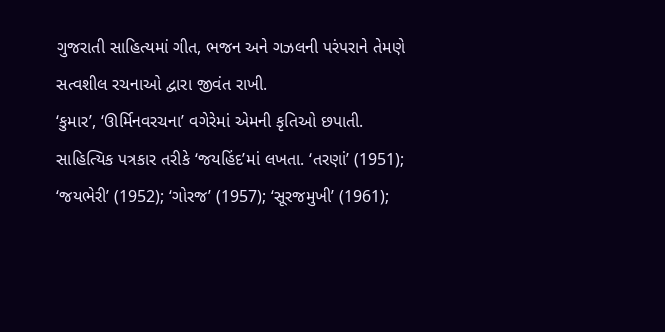ગુજરાતી સાહિત્યમાં ગીત, ભજન અને ગઝલની પરંપરાને તેમણે સત્વશીલ રચનાઓ દ્વારા જીવંત રાખી.
‘કુમાર’, ‘ઊર્મિનવરચના’ વગેરેમાં એમની કૃતિઓ છપાતી. સાહિત્યિક પત્રકાર તરીકે ‘જયહિંદ’માં લખતા. ‘તરણાં’ (1951); ‘જયભેરી’ (1952); ‘ગોરજ’ (1957); ‘સૂરજમુખી’ (1961);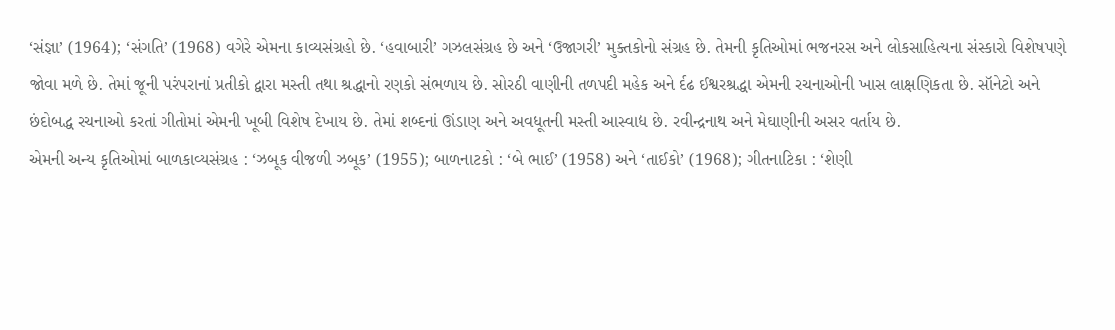‘સંજ્ઞા’ (1964); ‘સંગતિ’ (1968) વગેરે એમના કાવ્યસંગ્રહો છે. ‘હવાબારી’ ગઝલસંગ્રહ છે અને ‘ઉજાગરી’ મુક્તકોનો સંગ્રહ છે. તેમની કૃતિઓમાં ભજનરસ અને લોકસાહિત્યના સંસ્કારો વિશેષપણે જોવા મળે છે. તેમાં જૂની પરંપરાનાં પ્રતીકો દ્વારા મસ્તી તથા શ્રદ્ધાનો રણકો સંભળાય છે. સોરઠી વાણીની તળપદી મહેક અને ર્દઢ ઈશ્વરશ્રદ્ધા એમની રચનાઓની ખાસ લાક્ષણિકતા છે. સૉનેટો અને છંદોબદ્ધ રચનાઓ કરતાં ગીતોમાં એમની ખૂબી વિશેષ દેખાય છે. તેમાં શબ્દનાં ઊંડાણ અને અવધૂતની મસ્તી આસ્વાદ્ય છે. રવીન્દ્રનાથ અને મેઘાણીની અસર વર્તાય છે.
એમની અન્ય કૃતિઓમાં બાળકાવ્યસંગ્રહ : ‘ઝબૂક વીજળી ઝબૂક’ (1955); બાળનાટકો : ‘બે ભાઈ’ (1958) અને ‘તાઈકો’ (1968); ગીતનાટિકા : ‘શેણી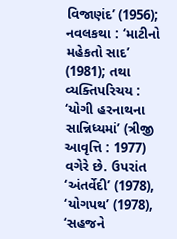વિજાણંદ’ (1956); નવલકથા : ‘માટીનો મહેકતો સાદ’ (1981); તથા વ્યક્તિપરિચય : ‘યોગી હરનાથના સાન્નિધ્યમાં’ (ત્રીજી આવૃત્તિ : 1977) વગેરે છે. ઉપરાંત ‘અંતર્વેદી’ (1978), ‘યોગપથ’ (1978), ‘સહજને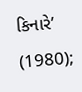કિનારે’ (1980);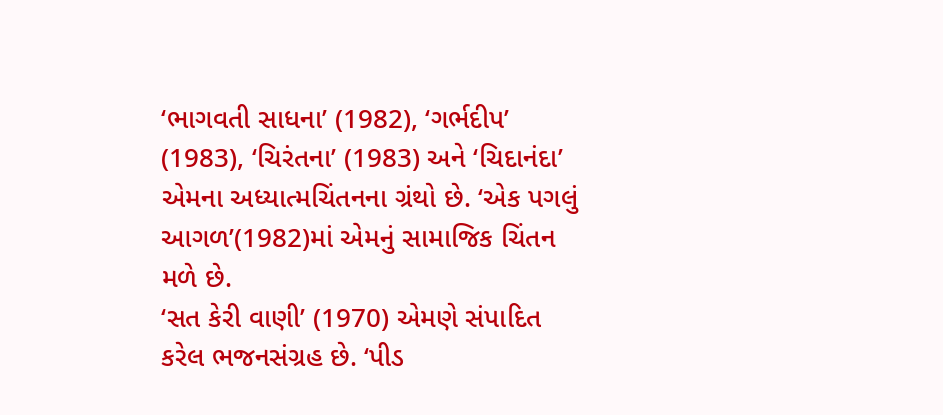‘ભાગવતી સાધના’ (1982), ‘ગર્ભદીપ’ (1983), ‘ચિરંતના’ (1983) અને ‘ચિદાનંદા’ એમના અધ્યાત્મચિંતનના ગ્રંથો છે. ‘એક પગલું આગળ’(1982)માં એમનું સામાજિક ચિંતન મળે છે.
‘સત કેરી વાણી’ (1970) એમણે સંપાદિત કરેલ ભજનસંગ્રહ છે. ‘પીડ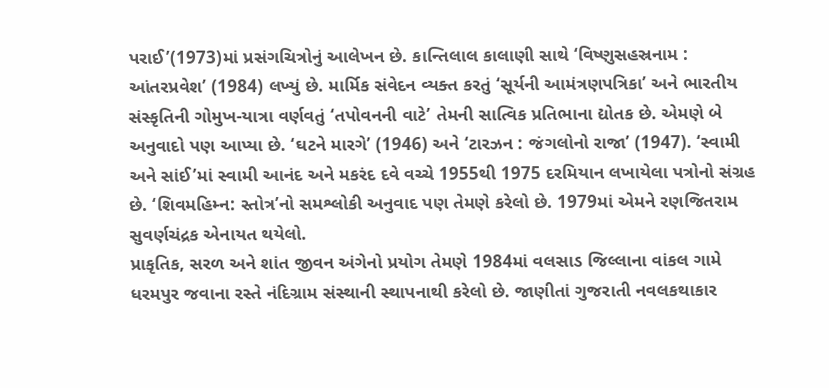પરાઈ’(1973)માં પ્રસંગચિત્રોનું આલેખન છે. કાન્તિલાલ કાલાણી સાથે ‘વિષ્ણુસહસ્રનામ : આંતરપ્રવેશ’ (1984) લખ્યું છે. માર્મિક સંવેદન વ્યક્ત કરતું ‘સૂર્યની આમંત્રણપત્રિકા’ અને ભારતીય સંસ્કૃતિની ગોમુખ-યાત્રા વર્ણવતું ‘તપોવનની વાટે’ તેમની સાત્વિક પ્રતિભાના દ્યોતક છે. એમણે બે અનુવાદો પણ આપ્યા છે. ‘ઘટને મારગે’ (1946) અને ‘ટારઝન : જંગલોનો રાજા’ (1947). ‘સ્વામી અને સાંઈ’માં સ્વામી આનંદ અને મકરંદ દવે વચ્ચે 1955થી 1975 દરમિયાન લખાયેલા પત્રોનો સંગ્રહ છે. ‘શિવમહિમ્ન: સ્તોત્ર’નો સમશ્લોકી અનુવાદ પણ તેમણે કરેલો છે. 1979માં એમને રણજિતરામ સુવર્ણચંદ્રક એનાયત થયેલો.
પ્રાકૃતિક, સરળ અને શાંત જીવન અંગેનો પ્રયોગ તેમણે 1984માં વલસાડ જિલ્લાના વાંકલ ગામે ધરમપુર જવાના રસ્તે નંદિગ્રામ સંસ્થાની સ્થાપનાથી કરેલો છે. જાણીતાં ગુજરાતી નવલકથાકાર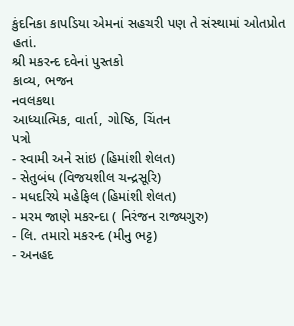કુંદનિકા કાપડિયા એમનાં સહચરી પણ તે સંસ્થામાં ઓતપ્રોત હતાં.
શ્રી મકરન્દ દવેનાં પુસ્તકો
કાવ્ય, ભજન
નવલકથા
આધ્યાત્મિક, વાર્તા, ગોષ્ઠિ, ચિંતન
પત્રો
- સ્વામી અને સાંઇ (હિમાંશી શેલત)
- સેતુબંધ (વિજયશીલ ચન્દ્રસૂરિ)
- મધદરિયે મહેફિલ (હિમાંશી શેલત)
- મરમ જાણે મકરન્દા ( નિરંજન રાજ્યગુરુ)
- લિ. તમારો મકરન્દ (મીનુ ભટ્ટ)
- અનહદ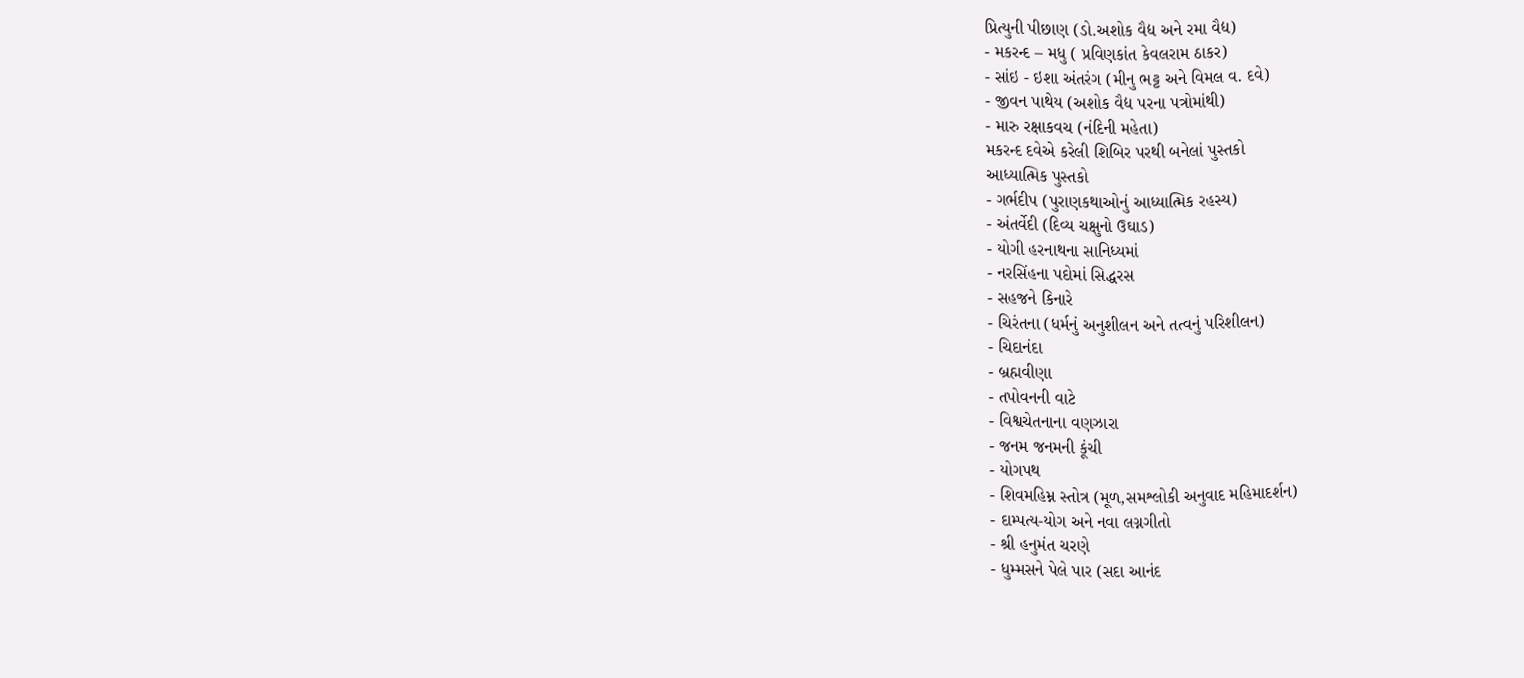પ્રિત્યુની પીછાણ (ડો.અશોક વૈદ્ય અને રમા વૈદ્ય)
- મકરન્દ – મધુ ( પ્રવિણકાંત કેવલરામ ઠાકર)
- સાંઇ - ઇશા અંતરંગ (મીનુ ભટ્ટ અને વિમલ વ. દવે)
- જીવન પાથેય (અશોક વૈદ્ય પરના પત્રોમાંથી)
- મારુ રક્ષાકવચ (નંદિની મહેતા)
મકરન્દ દવેએ કરેલી શિબિર પરથી બનેલાં પુસ્તકો
આધ્યાત્મિક પુસ્તકો
- ગર્ભદીપ (પુરાણકથાઓનું આધ્યાત્મિક રહસ્ય)
- અંતર્વેદી (દિવ્ય ચક્ષુનો ઉઘાડ)
- યોગી હરનાથના સાનિધ્યમાં
- નરસિંહના પદોમાં સિદ્ધરસ
- સહજને કિનારે
- ચિરંતના (ધર્મનું અનુશીલન અને તત્વનું પરિશીલન)
- ચિદાનંદા
- બ્રહ્મવીણા
- તપોવનની વાટે
- વિશ્વચેતનાના વણઝારા
- જનમ જનમની કૂંચી
- યોગપથ
- શિવમહિમ્ન સ્તોત્ર (મૂળ,સમશ્લોકી અનુવાદ મહિમાદર્શન)
- દામ્પત્ય-યોગ અને નવા લગ્નગીતો
- શ્રી હનુમંત ચરણે
- ધુમ્મસને પેલે પાર (સદા આનંદ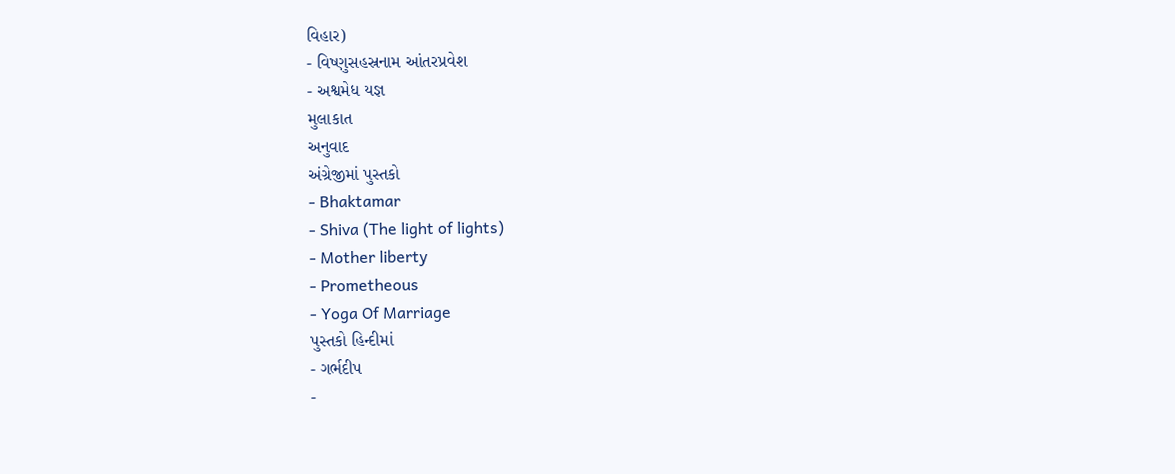વિહાર)
- વિષ્ણુસહસ્રનામ આંતરપ્રવેશ
- અશ્વમેધ યજ્ઞ
મુલાકાત
અનુવાદ
અંગ્રેજીમાં પુસ્તકો
- Bhaktamar
- Shiva (The light of lights)
- Mother liberty
- Prometheous
- Yoga Of Marriage
પુસ્તકો હિન્દીમાં
- ગર્ભદીપ
-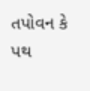તપોવન કે પથ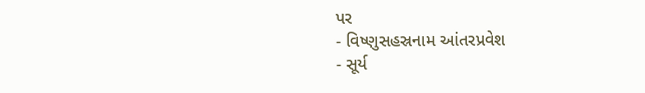પર
- વિષ્ણુસહસ્રનામ આંતરપ્રવેશ
- સૂર્ય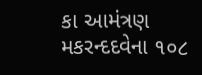કા આમંત્રણ
મકરન્દદવેના ૧૦૮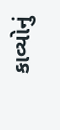કાવ્યોનું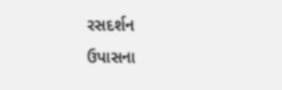રસદર્શન
ઉપાસના